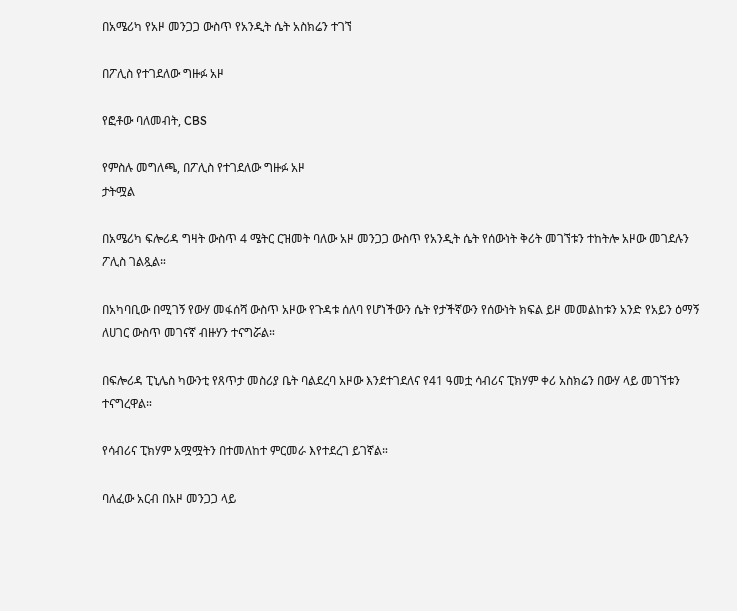በአሜሪካ የአዞ መንጋጋ ውስጥ የአንዲት ሴት አስክሬን ተገኘ

በፖሊስ የተገደለው ግዙፉ አዞ

የፎቶው ባለመብት, CBS

የምስሉ መግለጫ, በፖሊስ የተገደለው ግዙፉ አዞ
ታትሟል

በአሜሪካ ፍሎሪዳ ግዛት ውስጥ 4 ሜትር ርዝመት ባለው አዞ መንጋጋ ውስጥ የአንዲት ሴት የሰውነት ቅሪት መገኘቱን ተከትሎ አዞው መገደሉን ፖሊስ ገልጿል።

በአካባቢው በሚገኝ የውሃ መፋሰሻ ውስጥ አዞው የጉዳቱ ሰለባ የሆነችውን ሴት የታችኛውን የሰውነት ክፍል ይዞ መመልከቱን አንድ የአይን ዕማኝ ለሀገር ውስጥ መገናኛ ብዙሃን ተናግሯል።

በፍሎሪዳ ፒኒሌስ ካውንቲ የጸጥታ መስሪያ ቤት ባልደረባ አዞው እንደተገደለና የ41 ዓመቷ ሳብሪና ፒክሃም ቀሪ አስክሬን በውሃ ላይ መገኘቱን ተናግረዋል።

የሳብሪና ፒክሃም አሟሟትን በተመለከተ ምርመራ እየተደረገ ይገኛል።

ባለፈው አርብ በአዞ መንጋጋ ላይ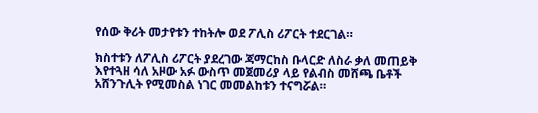የሰው ቅሪት መታየቱን ተከትሎ ወደ ፖሊስ ሪፖርት ተደርገል።

ክስተቱን ለፖሊስ ሪፖርት ያደረገው ጃማርከስ ቡላርድ ለስራ ቃለ መጠይቅ እየተጓዘ ሳለ አዞው አፉ ውስጥ መጀመሪያ ላይ የልብስ መሸጫ ቤቶች አሸንጉሊት የሚመስል ነገር መመልከቱን ተናግሯል።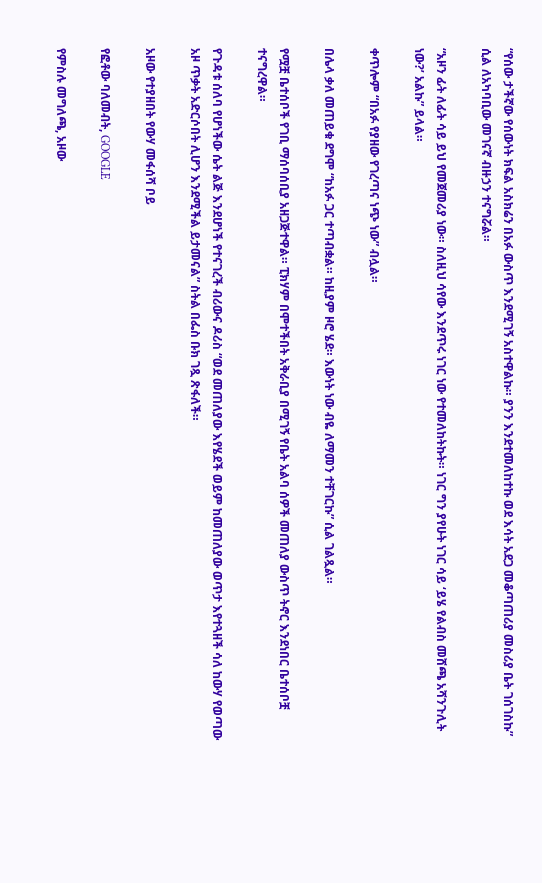“የሰው ታችኛው የሰውነት ክፍል አስክሬን በአፉ ውስጥ እንደሚገኝ አስተዋልኩ። ያንን እንደተመለከተኩ ወደ እሳት አደጋ መቆጣጠሪያ መስሪያ ቤት ገሰገስኩ” ሲል ለአካባቢው መገናኛ ብዙኃን ተናግሯል።

“አዞን ፊት ለፊት ሳይ ይህ የመጀመሪያ ነው። ስለዚህ ሳየው እንደጥሩ ነገር ነው የተመለከትኩት። ነገር ግን ያየሁት ነገር ሳይ ‘ይሄ የልብስ መሸጫ አሻንጉሊት ነው?’ አልኩ” ይላል።

ቀጥሎም “በአፉ የያዘው የገረጣና ነጭ ነው” ብሏል።

በሌላ ቃለ መጠይቁ ደግሞ “ከአፉ ጋር ተጣብቋል። ከዚያም ዞሮ ሄደ። እውነት ነው ብዬ ለማመን ተቸገርኩ” ሲል ገልጿል።

የሟቿ ቤተሰቦች የገቢ ማሰባሰቢያ አዘጋጅተዋል። ፒክሃም በሞተችበት አቅራቢያ በሚገኝ የቤት አልባ ሰዎች መጠለያ ውስጥ ትኖር እንደነበር ቤተሰቦቿ ተናግረዋል።

የጉዳቱ ሰለባ የሆነችው ሴት ልጅ እንደሆነች የተናገረች ብሪውና ዶሪስ “ወደ መጠለያው እየሄደች ወይም ከመጠለያው ወጥታ እየተጓዘች ሳለ ከውሃ የወጣው አዞ ጥቃት አድርሶበት ሊሆን እንደሚችል ይታመናል” ስትል በፌስ ቡክ ገጿ ጽፋለች።

አዞው የተያዘበት የውሃ መፋሰሻ ቦይ

የፎቶው ባለመብት, GOOGLE

የምስሉ መግለጫ, አዞው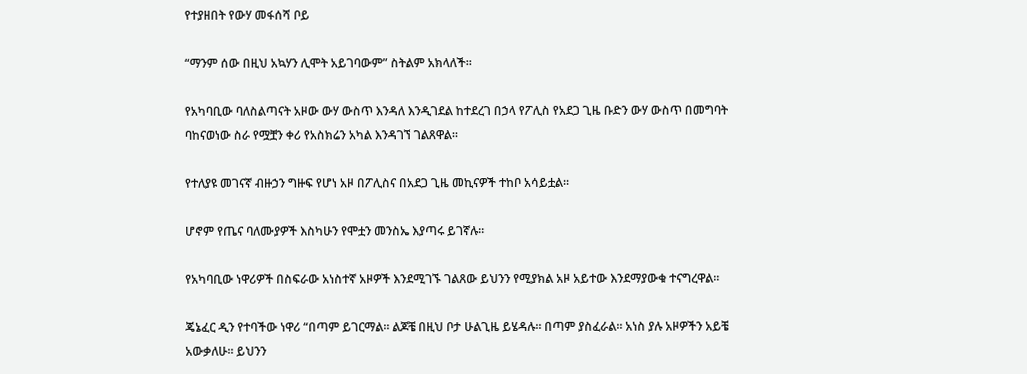የተያዘበት የውሃ መፋሰሻ ቦይ

“ማንም ሰው በዚህ አኳሃን ሊሞት አይገባውም” ስትልም አክላለች።

የአካባቢው ባለስልጣናት አዞው ውሃ ውስጥ እንዳለ እንዲገደል ከተደረገ በኃላ የፖሊስ የአደጋ ጊዜ ቡድን ውሃ ውስጥ በመግባት ባከናወነው ስራ የሟቿን ቀሪ የአስክሬን አካል እንዳገኘ ገልጸዋል።

የተለያዩ መገናኛ ብዙኃን ግዙፍ የሆነ አዞ በፖሊስና በአደጋ ጊዜ መኪናዎች ተከቦ አሳይቷል።

ሆኖም የጤና ባለሙያዎች እስካሁን የሞቷን መንስኤ እያጣሩ ይገኛሉ።

የአካባቢው ነዋሪዎች በስፍራው አነስተኛ አዞዎች እንደሚገኙ ገልጸው ይህንን የሚያክል አዞ አይተው እንደማያውቁ ተናግረዋል።

ጄኔፈር ዲን የተባችው ነዋሪ “በጣም ይገርማል። ልጆቼ በዚህ ቦታ ሁልጊዜ ይሄዳሉ። በጣም ያስፈራል። አነስ ያሉ አዞዎችን አይቼ አውቃለሁ። ይህንን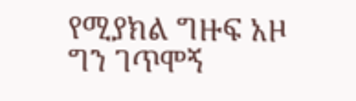የሚያክል ግዙፍ አዞ ግን ገጥሞኝ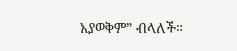አያወቅም” ብላለች።